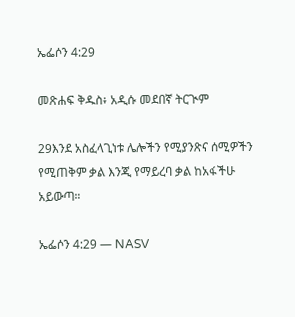ኤፌሶን 4:29

መጽሐፍ ቅዱስ፥ አዲሱ መደበኛ ትርጒም

29እንደ አስፈላጊነቱ ሌሎችን የሚያንጽና ሰሚዎችን የሚጠቅም ቃል እንጂ የማይረባ ቃል ከአፋችሁ አይውጣ።

ኤፌሶን 4:29 — NASV